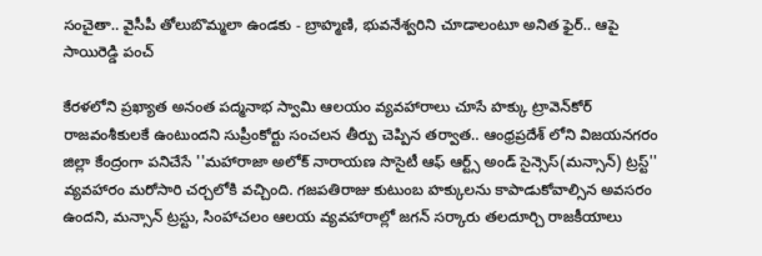సంచైతా.. వైసీపీ తోలుబొమ్మలా ఉండకు - బ్రాహ్మణి, భువనేశ్వరిని చూడాలంటూ అనిత ఫైర్.. ఆపై సాయిరెడ్డి పంచ్

కేరళలోని ప్రఖ్యాత అనంత పద్మనాభ స్వామి ఆలయం వ్యవహారాలు చూసే హక్కు ట్రావెన్‌కోర్ రాజవంశీకులకే ఉంటుందని సుప్రీంకోర్టు సంచలన తీర్పు చెప్పిన తర్వాత.. ఆంధ్రప్రదేశ్ లోని విజయనగరం జిల్లా కేంద్రంగా పనిచేసే ''మహారాజా అలోక్ నారాయణ సొసైటీ ఆఫ్ ఆర్ట్స్ అండ్ సైన్సెస్(మన్సాన్) ట్రస్ట్'' వ్యవహారం మరోసారి చర్చలోకి వచ్చింది. గజపతిరాజు కుటుంబ హక్కులను కాపాడుకోవాల్సిన అవసరం ఉందని, మన్సాన్ ట్రస్టు, సింహాచలం ఆలయ వ్యవహారాల్లో జగన్ సర్కారు తలదూర్చి రాజకీయాలు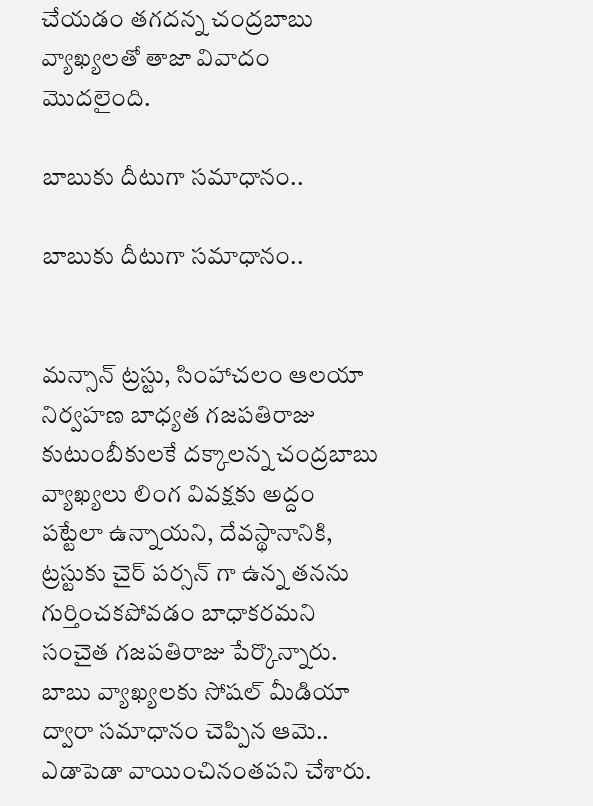చేయడం తగదన్న చంద్రబాబు వ్యాఖ్యలతో తాజా వివాదం మొదలైంది.

బాబుకు దీటుగా సమాధానం..

బాబుకు దీటుగా సమాధానం..


మన్సాన్ ట్రస్టు, సింహాచలం ఆలయా నిర్వహణ బాధ్యత గజపతిరాజు కుటుంబీకులకే దక్కాలన్న చంద్రబాబు వ్యాఖ్యలు లింగ వివక్షకు అద్దం పట్టేలా ఉన్నాయని, దేవస్థానానికి, ట్రస్టుకు చైర్ పర్సన్ గా ఉన్న తనను గుర్తించకపోవడం బాధాకరమని సంచైత గజపతిరాజు పేర్కొన్నారు. బాబు వ్యాఖ్యలకు సోషల్ మీడియా ద్వారా సమాధానం చెప్పిన ఆమె.. ఎడాపెడా వాయించినంతపని చేశారు.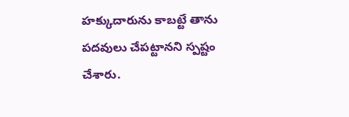హక్కుదారును కాబట్టే తాను పదవులు చేపట్టానని స్పష్టం చేశారు.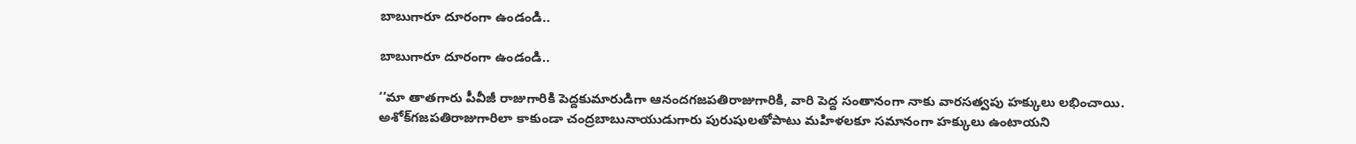బాబుగారూ దూరంగా ఉండండి..

బాబుగారూ దూరంగా ఉండండి..

‘‘మా తాతగారు పీవీజీ రాజుగారికి పెద్దకుమారుడిగా ఆనందగజపతిరాజుగారికి, వారి పెద్ద సంతానంగా నాకు వారసత్వపు హక్కులు లభించాయి. అశోక్‌గజపతిరాజుగారిలా కాకుండా చంద్రబాబునాయుడుగారు పురుషులతోపాటు మహిళలకూ సమానంగా హక్కులు ఉంటాయని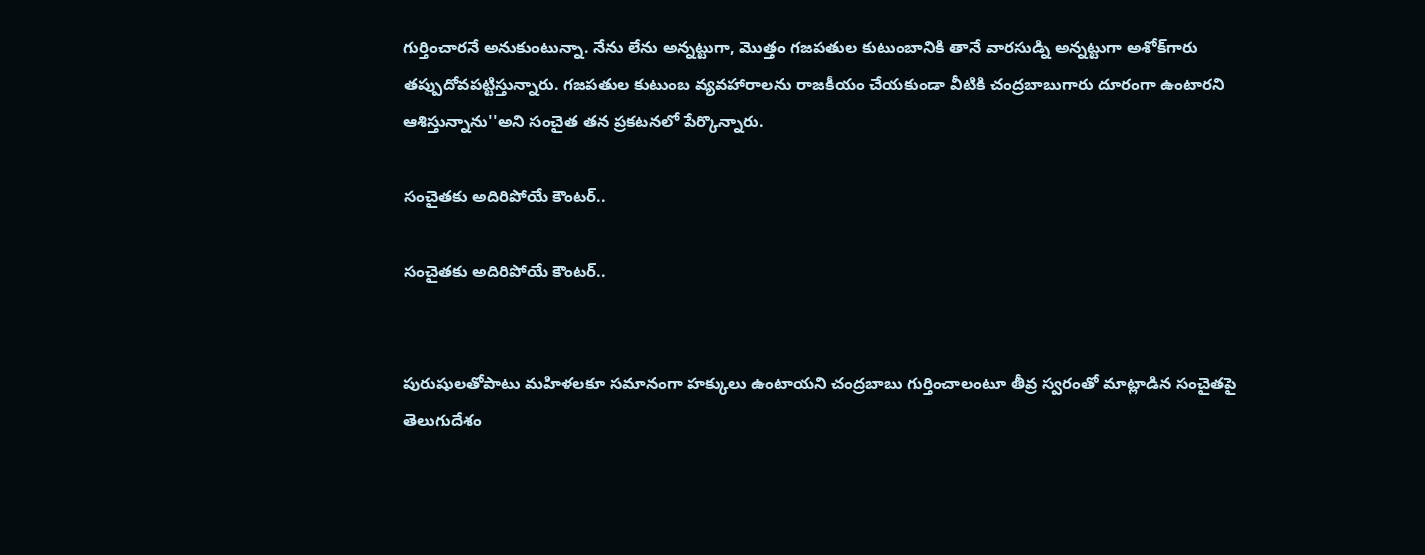గుర్తించారనే అనుకుంటున్నా. నేను లేను అన్నట్టుగా, మొత్తం గజపతుల కుటుంబానికి తానే వారసుడ్ని అన్నట్టుగా అశోక్‌గారు తప్పుదోవపట్టిస్తున్నారు. గజపతుల కుటుంబ వ్యవహారాలను రాజకీయం చేయకుండా వీటికి చంద్రబాబుగారు దూరంగా ఉంటారని ఆశిస్తున్నాను''అని సంచైత తన ప్రకటనలో పేర్కొన్నారు.

సంచైతకు అదిరిపోయే కౌంటర్..

సంచైతకు అదిరిపోయే కౌంటర్..


పురుషులతోపాటు మహిళలకూ సమానంగా హక్కులు ఉంటాయని చంద్రబాబు గుర్తించాలంటూ తీవ్ర స్వరంతో మాట్లాడిన సంచైతపై తెలుగుదేశం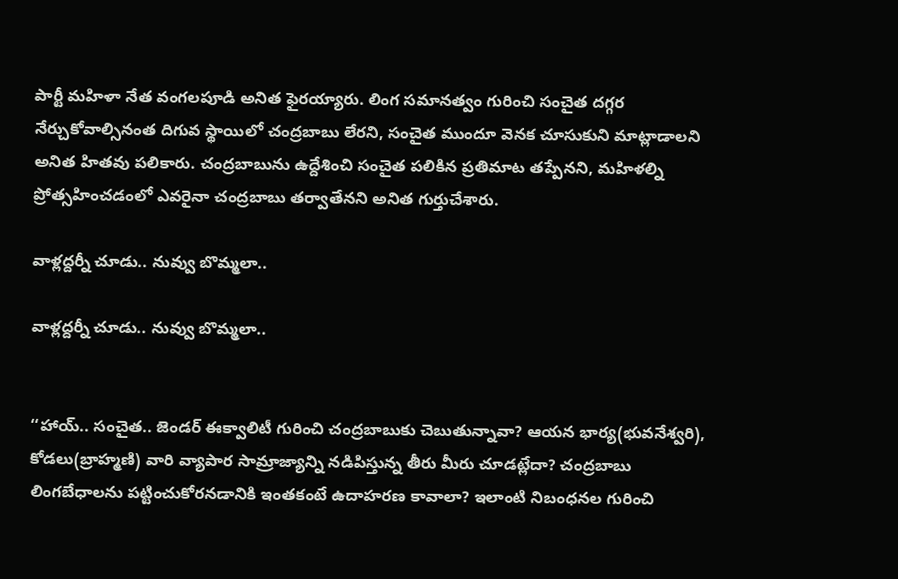పార్టీ మహిళా నేత వంగలపూడి అనిత ఫైరయ్యారు. లింగ సమానత్వం గురించి సంచైత దగ్గర నేర్చుకోవాల్సినంత దిగువ స్థాయిలో చంద్రబాబు లేరని, సంచైత ముందూ వెనక చూసుకుని మాట్లాడాలని అనిత హితవు పలికారు. చంద్రబాబును ఉద్దేశించి సంచైత పలికిన ప్రతిమాట తప్పేనని, మహిళల్ని ప్రోత్సహించడంలో ఎవరైనా చంద్రబాబు తర్వాతేనని అనిత గుర్తుచేశారు.

వాళ్లద్దర్నీ చూడు.. నువ్వు బొమ్మలా..

వాళ్లద్దర్నీ చూడు.. నువ్వు బొమ్మలా..


‘‘హాయ్.. సంచైత.. జెండర్ ఈక్వాలిటీ గురించి చంద్రబాబుకు చెబుతున్నావా? ఆయన భార్య(భువనేశ్వరి), కోడలు(బ్రాహ్మణి) వారి వ్యాపార సామ్రాజ్యాన్ని నడిపిస్తున్న తీరు మీరు చూడట్లేదా? చంద్రబాబు లింగబేధాలను పట్టించుకోరనడానికి ఇంతకంటే ఉదాహరణ కావాలా? ఇలాంటి నిబంధనల గురించి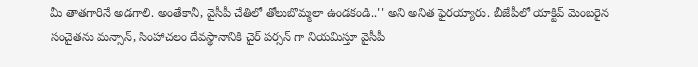మీ తాతగారినే అడగాలి. అంతేకానీ, వైసీపీ చేతిలో తోలుబొమ్మలా ఉండకండి..'' అని అనిత ఫైరయ్యారు. బీజేపీలో యాక్టివ్ మెంబరైన సంచైతను మన్సాన్, సింహాచలం దేవస్థానానికి చైర్ పర్సన్ గా నియమిస్తూ వైసీపీ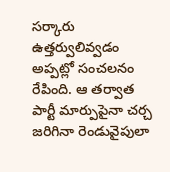సర్కారు ఉత్తర్వులివ్వడం అప్పట్లో సంచలనం రేపింది. ఆ తర్వాత పార్టీ మార్పుపైనా చర్చ జరిగినా రెండువైపులా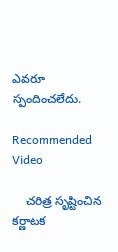ఎవరూ స్పందించలేదు.

Recommended Video

    చరిత్ర సృష్టించిన కర్ణాటక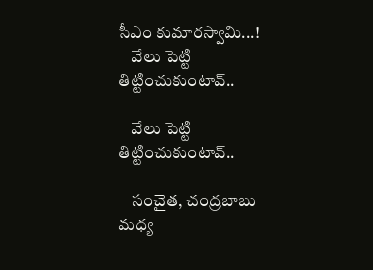సీఎం కుమారస్వామి...!
    వేలు పెట్టి తిట్టించుకుంటావ్..

    వేలు పెట్టి తిట్టించుకుంటావ్..

    సంచైత, చంద్రబాబు మధ్య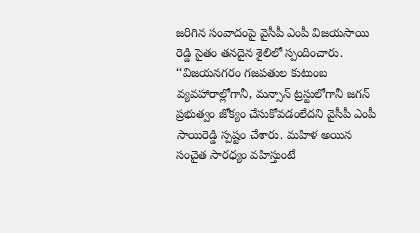జరిగిన సంవాదంపై వైసీపీ ఎంపీ విజయసాయి రెడ్డి సైతం తనదైన శైలిలో స్పందించారు. ‘‘విజయనగరం గజపతుల కుటుంబ వ్యవహారాల్లోగానీ, మన్సాన్ ట్రస్టులోగానీ జగన్ ప్రభుత్వం జోక్యం చేసుకోవడంలేదని వైసీపీ ఎంపీ సాయిరెడ్డి స్పష్టం చేశారు. మహిళ అయిన సంచైత సారధ్యం వహిస్తుంటే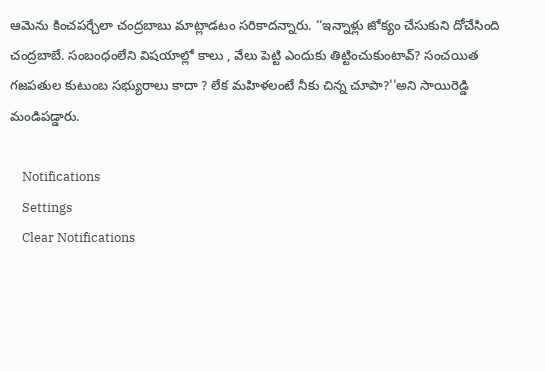ఆమెను కించపర్చేలా చంద్రబాబు మాట్లాడటం సరికాదన్నారు. ‘‘ఇన్నాళ్లు జోక్యం చేసుకుని దోచేసింది చంద్రబాబే. సంబంధంలేని విషయాల్లో కాలు , వేలు పెట్టి ఎందుకు తిట్టించుకుంటావ్? సంచయిత గజపతుల కుటుంబ సభ్యురాలు కాదా ? లేక మహిళలంటే నీకు చిన్న చూపా?''అని సాయిరెడ్డి మండిపడ్డారు.

    Notifications
    Settings
    Clear Notifications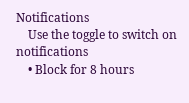Notifications
    Use the toggle to switch on notifications
    • Block for 8 hours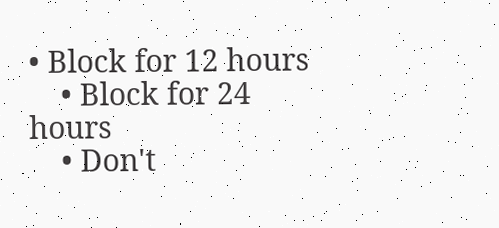• Block for 12 hours
    • Block for 24 hours
    • Don't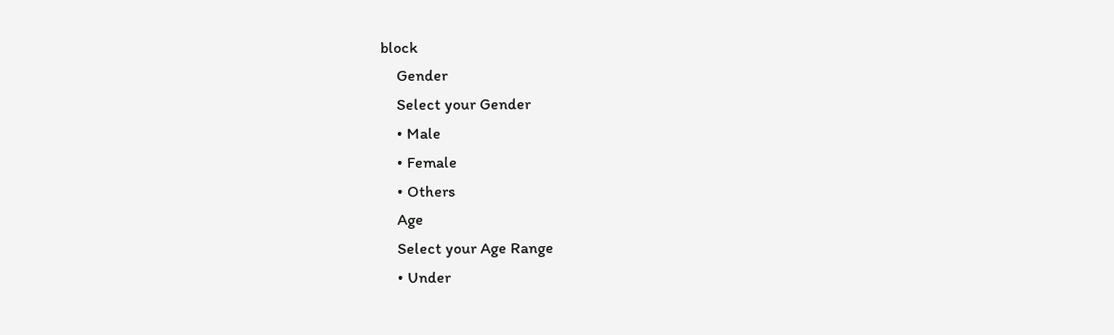block
    Gender
    Select your Gender
    • Male
    • Female
    • Others
    Age
    Select your Age Range
    • Under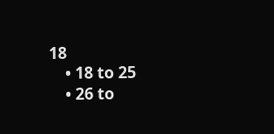18
    • 18 to 25
    • 26 to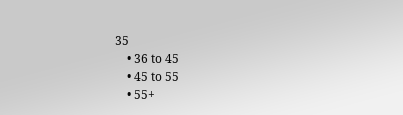35
    • 36 to 45
    • 45 to 55
    • 55+